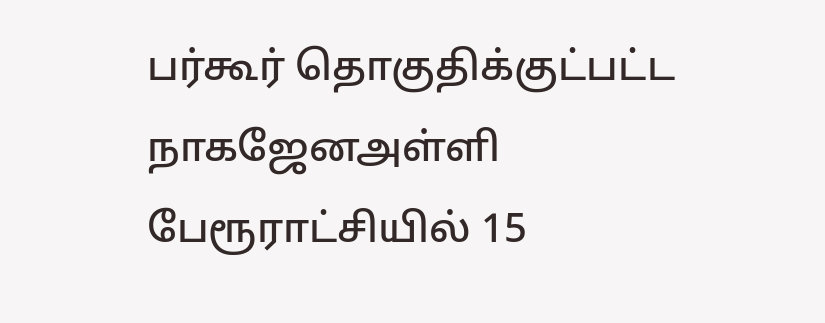பர்கூர் தொகுதிக்குட்பட்ட நாகஜேனஅள்ளி பேரூராட்சியில் 15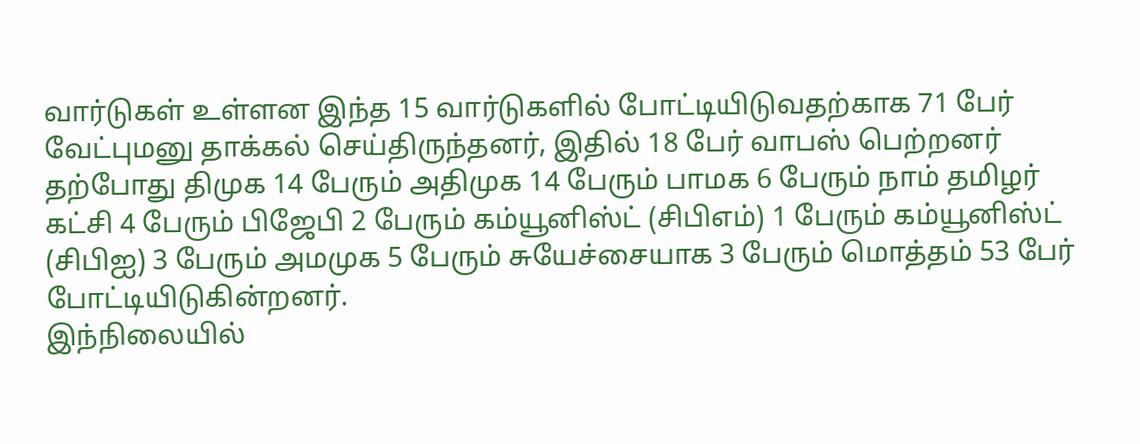வார்டுகள் உள்ளன இந்த 15 வார்டுகளில் போட்டியிடுவதற்காக 71 பேர் வேட்புமனு தாக்கல் செய்திருந்தனர், இதில் 18 பேர் வாபஸ் பெற்றனர் தற்போது திமுக 14 பேரும் அதிமுக 14 பேரும் பாமக 6 பேரும் நாம் தமிழர் கட்சி 4 பேரும் பிஜேபி 2 பேரும் கம்யூனிஸ்ட் (சிபிஎம்) 1 பேரும் கம்யூனிஸ்ட் (சிபிஐ) 3 பேரும் அமமுக 5 பேரும் சுயேச்சையாக 3 பேரும் மொத்தம் 53 பேர் போட்டியிடுகின்றனர்.
இந்நிலையில்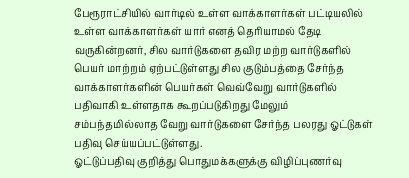பேரூராட்சியில் வார்டில் உள்ள வாக்காளர்கள் பட்டியலில் உள்ள வாக்காளர்கள் யார் எனத் தெரியாமல் தேடி வருகின்றனர், சில வார்டுகளை தவிர மற்ற வார்டுகளில் பெயர் மாற்றம் ஏற்பட்டுள்ளது சில குடும்பத்தை சேர்ந்த வாக்காளர்களின் பெயர்கள் வெவ்வேறு வார்டுகளில் பதிவாகி உள்ளதாக கூறப்படுகிறது மேலும் சம்பந்தமில்லாத வேறு வார்டுகளை சேர்ந்த பலரது ஓட்டுகள் பதிவு செய்யப்பட்டுள்ளது.
ஓட்டுப்பதிவு குறித்து பொதுமக்களுக்கு விழிப்புணர்வு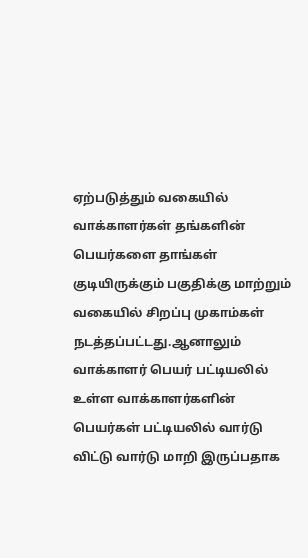ஏற்படுத்தும் வகையில் வாக்காளர்கள் தங்களின் பெயர்களை தாங்கள் குடியிருக்கும் பகுதிக்கு மாற்றும் வகையில் சிறப்பு முகாம்கள் நடத்தப்பட்டது.ஆனாலும் வாக்காளர் பெயர் பட்டியலில் உள்ள வாக்காளர்களின் பெயர்கள் பட்டியலில் வார்டு விட்டு வார்டு மாறி இருப்பதாக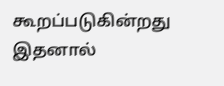கூறப்படுகின்றது இதனால்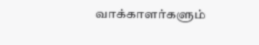வாக்காளர்களும்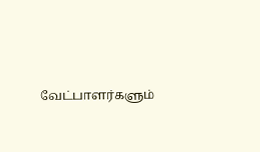வேட்பாளர்களும்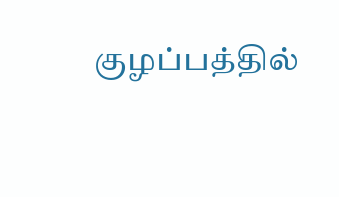குழப்பத்தில்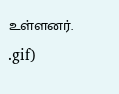உள்ளனர்.
.gif)